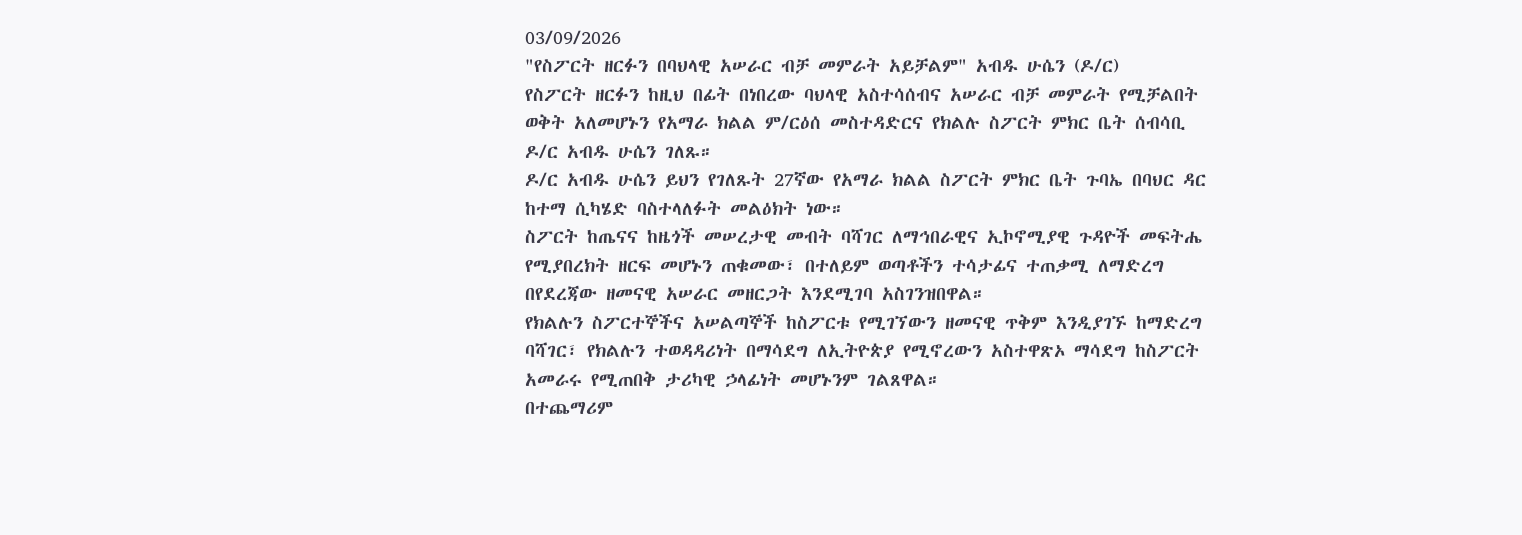03/09/2026
"የስፖርት ዘርፉን በባህላዊ አሠራር ብቻ መምራት አይቻልም" አብዱ ሁሴን (ዶ/ር)
የስፖርት ዘርፉን ከዚህ በፊት በነበረው ባህላዊ አስተሳሰብና አሠራር ብቻ መምራት የሚቻልበት ወቅት አለመሆኑን የአማራ ክልል ም/ርዕሰ መስተዳድርና የክልሉ ስፖርት ምክር ቤት ሰብሳቢ ዶ/ር አብዱ ሁሴን ገለጹ።
ዶ/ር አብዱ ሁሴን ይህን የገለጹት 27ኛው የአማራ ክልል ስፖርት ምክር ቤት ጉባኤ በባህር ዳር ከተማ ሲካሄድ ባስተላለፉት መልዕክት ነው።
ስፖርት ከጤናና ከዜጎች መሠረታዊ መብት ባሻገር ለማኅበራዊና ኢኮኖሚያዊ ጉዳዮች መፍትሔ የሚያበረክት ዘርፍ መሆኑን ጠቁመው፣ በተለይም ወጣቶችን ተሳታፊና ተጠቃሚ ለማድረግ በየደረጃው ዘመናዊ አሠራር መዘርጋት እንደሚገባ አስገንዝበዋል።
የክልሉን ስፖርተኞችና አሠልጣኞች ከስፖርቱ የሚገኘውን ዘመናዊ ጥቅም እንዲያገኙ ከማድረግ ባሻገር፣ የክልሉን ተወዳዳሪነት በማሳደግ ለኢትዮጵያ የሚኖረውን አስተዋጽኦ ማሳደግ ከስፖርት አመራሩ የሚጠበቅ ታሪካዊ ኃላፊነት መሆኑንም ገልጸዋል።
በተጨማሪም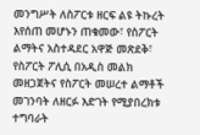መንግሥት ለስፖርቱ ዘርፍ ልዩ ትኩረት እየሰጠ መሆኑን ጠቁመው፣ የስፖርት ልማትና አስተዳደር አዋጅ መጽደቅ፣ የስፖርት ፖሊሲ በአዲስ መልክ መዘጋጀትና የስፖርት መሠረተ ልማቶች መገንባት ለዘርፉ እድገት የሚያበረክቱ ተግባራት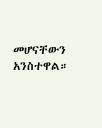መሆናቸውን አንስተዋል።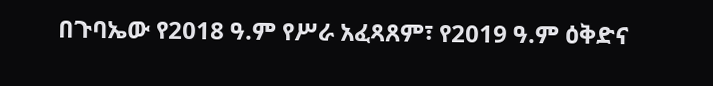በጉባኤው የ2018 ዓ.ም የሥራ አፈጻጸም፣ የ2019 ዓ.ም ዕቅድና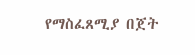የማስፈጸሚያ በጀት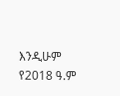እንዲሁም የ2018 ዓ.ም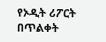የኦዲት ሪፖርት በጥልቀት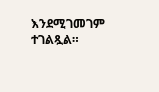እንደሚገመገም ተገልጿል።